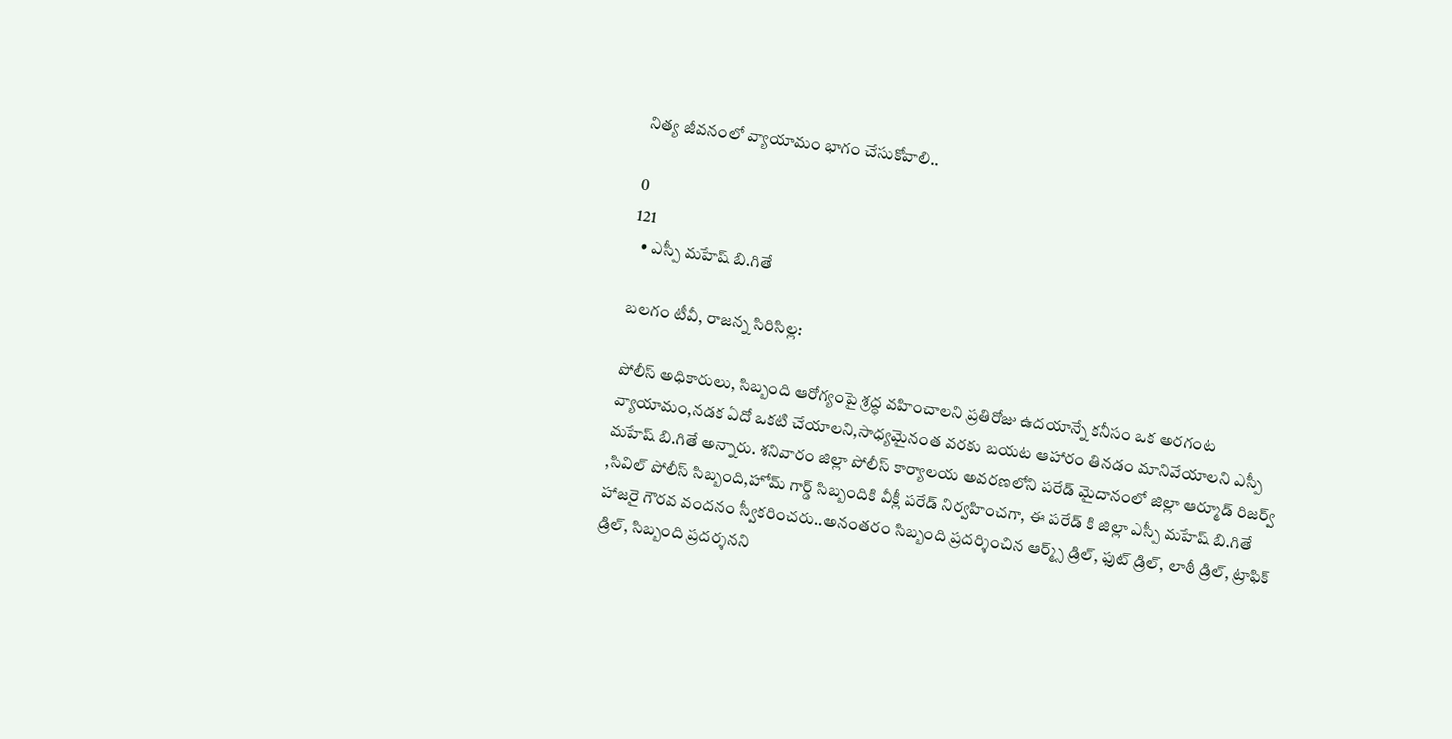నిత్య జీవనంలో వ్యాయామం భాగం చేసుకోవాలి..

0
121
  • ఎస్పీ మహేష్ బి.గితే

బలగం టీవీ, రాజన్న సిరిసిల్ల:

పోలీస్ అధికారులు, సిబ్బంది ఆరోగ్యంపై శ్రద్ధ వహించాలని ప్రతిరోజు ఉదయాన్నే కనీసం ఒక అరగంట వ్యాయామం,నడక ఏదో ఒకటి చేయాలని,సాధ్యమైనంత వరకు బయట ఆహారం తినడం మానివేయాలని ఎస్పీ మహేష్ బి.గితే అన్నారు. శనివారం జిల్లా పోలీస్ కార్యాలయ అవరణలోని పరేడ్ మైదానంలో జిల్లా ఆర్మూడ్ రిజర్వ్ ,సివిల్ పోలీస్ సిబ్బంది,హోమ్ గార్డ్ సిబ్బందికి వీక్లీ పరేడ్ నిర్వహించగా, ఈ పరేడ్ కి జిల్లా ఎస్పీ మహేష్ బి.గితే హాజరై గౌరవ వందనం స్వీకరించరు..అనంతరం సిబ్బంది ప్రదర్శించిన ఆర్మ్స్ డ్రిల్, ఫుట్ డ్రిల్, లాఠీ డ్రిల్, ట్రాఫిక్ డ్రిల్, సిబ్బంది ప్రదర్శనని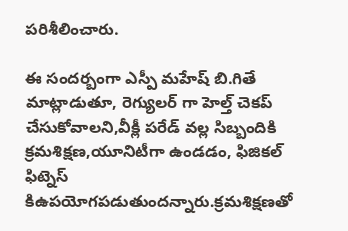పరిశీలించారు.

ఈ సందర్బంగా ఎస్పీ మహేష్ బి.గితే మాట్లాడుతూ, రెగ్యులర్ గా హెల్త్ చెకప్ చేసుకోవాలని,వీక్లీ పరేడ్ వల్ల సిబ్బందికి క్రమశిక్షణ,యూనిటీగా ఉండడం, ఫిజికల్ ఫిట్నెస్ కిఉపయోగపడుతుందన్నారు.క్రమశిక్షణతో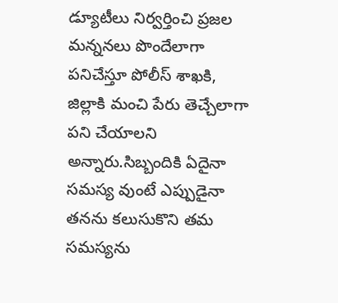డ్యూటీలు నిర్వర్తించి ప్రజల మన్ననలు పొందేలాగా పనిచేస్తూ పోలీస్ శాఖకి, జిల్లాకి మంచి పేరు తెచ్చేలాగా పని చేయాలని అన్నారు.సిబ్బందికి ఏదైనా సమస్య వుంటే ఎప్పుడైనా తనను కలుసుకొని తమ సమస్యను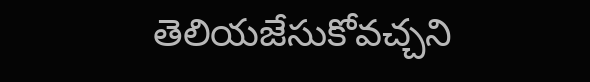తెలియజేసుకోవచ్చని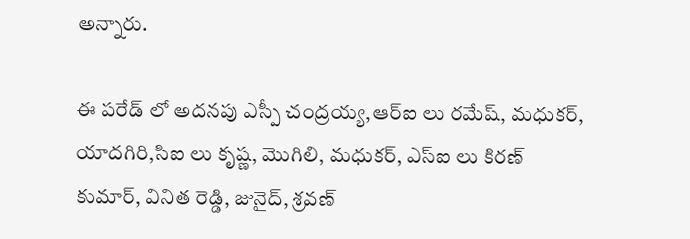అన్నారు.

ఈ పరేడ్ లో అదనపు ఎస్పీ చంద్రయ్య,ఆర్ఐ లు రమేష్, మధుకర్, యాదగిరి,సిఐ లు కృష్ణ, మొగిలి, మధుకర్, ఎస్ఐ లు కిరణ్ కుమార్, వినిత రెడ్డి, జునైద్, శ్రవణ్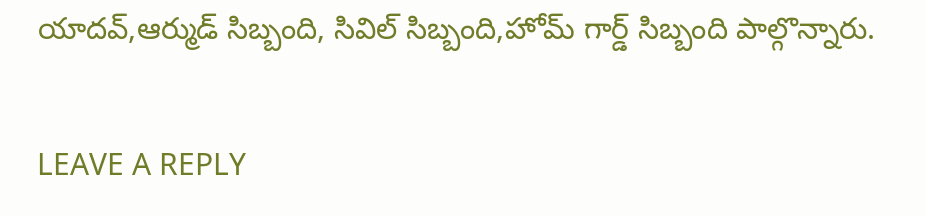యాదవ్,ఆర్ముడ్ సిబ్బంది, సివిల్ సిబ్బంది,హోమ్ గార్డ్ సిబ్బంది పాల్గొన్నారు.

LEAVE A REPLY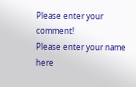Please enter your comment!
Please enter your name here